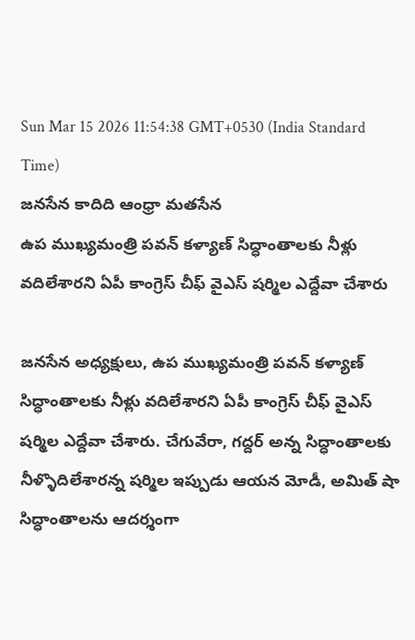Sun Mar 15 2026 11:54:38 GMT+0530 (India Standard Time)
జనసేన కాదిది ఆంధ్రా మతసేన
ఉప ముఖ్యమంత్రి పవన్ కళ్యాణ్ సిద్ధాంతాలకు నీళ్లు వదిలేశారని ఏపీ కాంగ్రెస్ చీఫ్ వైఎస్ షర్మిల ఎద్దేవా చేశారు

జనసేన అధ్యక్షులు, ఉప ముఖ్యమంత్రి పవన్ కళ్యాణ్ సిద్ధాంతాలకు నీళ్లు వదిలేశారని ఏపీ కాంగ్రెస్ చీఫ్ వైఎస్ షర్మిల ఎద్దేవా చేశారు. చేగువేరా, గద్దర్ అన్న సిద్ధాంతాలకు నీళ్ళొదిలేశారన్న షర్మిల ఇప్పుడు ఆయన మోడీ, అమిత్ షా సిద్ధాంతాలను ఆదర్శంగా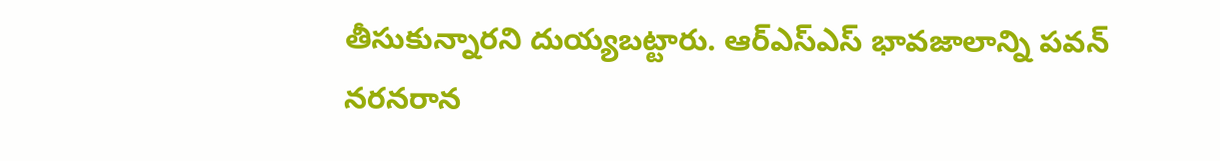తీసుకున్నారని దుయ్యబట్టారు. ఆర్ఎస్ఎస్ భావజాలాన్ని పవన్ నరనరాన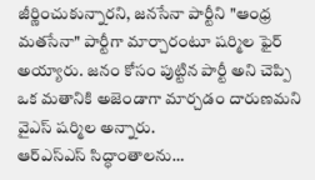జీర్ణించుకున్నారని, జనసేనా పార్టీని "ఆంధ్ర మతసేనా" పార్టీగా మార్చారంటూ షర్మిల ఫైర్ అయ్యారు. జనం కోసం పుట్టిన పార్టీ అని చెప్పి ఒక మతానికి అజెండాగా మార్చడం దారుణమని వైఎస్ షర్మిల అన్నారు.
ఆర్ఎస్ఎస్ సిద్ధాంతాలను...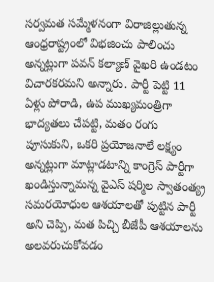సర్వమత సమ్మేళనంగా విరాజిల్లుతున్న ఆంధ్రరాష్ట్రంలో విభజించు పాలించు అన్నట్లుగా పవన్ కల్యాణ్ వైఖరి ఉండటం విచారకరమని అన్నారు. పార్టీ పెట్టి 11 ఏళ్లు పోరాడి, ఉప ముఖ్యమంత్రిగా భాద్యతలు చేపట్టి, మతం రంగు పూసుకుని, ఒకరి ప్రయోజనాలే లక్ష్యం అన్నట్లుగా మాట్లాడటాన్ని కాంగ్రెస్ పార్టీగా ఖండిస్తున్నామన్న వైఎస్ షర్మిల స్వాతంత్య్ర సమరయోధుల ఆశయాలతో పుట్టిన పార్టీ అని చెప్పి, మత పిచ్చి బీజేపీ ఆశయాలను అలవరుచుకోవడం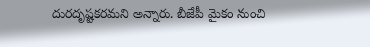దురదృష్టకరమని అన్నారు. బీజేపీ మైకం నుంచి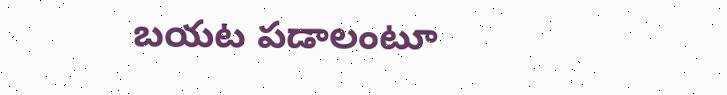బయట పడాలంటూ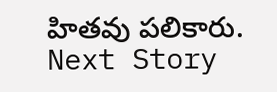హితవు పలికారు.
Next Story